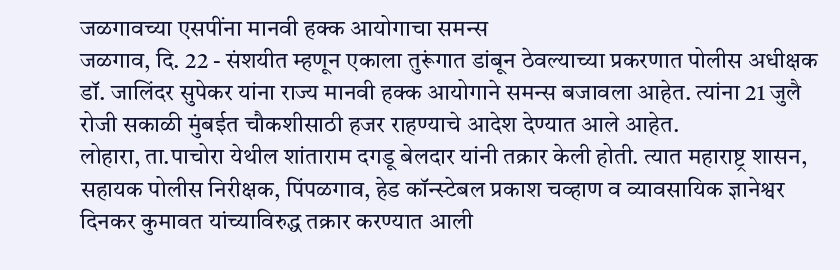जळगावच्या एसपींना मानवी हक्क आयोगाचा समन्स
जळगाव, दि. 22 - संशयीत म्हणून एकाला तुरूंगात डांबून ठेवल्याच्या प्रकरणात पोलीस अधीक्षक डॉ. जालिंदर सुपेकर यांना राज्य मानवी हक्क आयोगाने समन्स बजावला आहेत. त्यांना 21 जुलै रोजी सकाळी मुंबईत चौकशीसाठी हजर राहण्याचे आदेश देण्यात आले आहेत.
लोहारा, ता.पाचोरा येथील शांताराम दगडू बेलदार यांनी तक्रार केली होती. त्यात महाराष्ट्र शासन, सहायक पोलीस निरीक्षक, पिंपळगाव, हेड कॉन्स्टेबल प्रकाश चव्हाण व व्यावसायिक ज्ञानेश्वर दिनकर कुमावत यांच्याविरुद्ध तक्रार करण्यात आली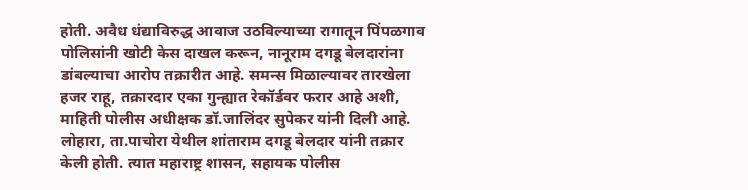होती. अवैध धंद्याविरुद्ध आवाज उठविल्याच्या रागातून पिंपळगाव पोलिसांनी खोटी केस दाखल करून, नानूराम दगडू बेलदारांना डांबल्याचा आरोप तक्रारीत आहे. समन्स मिळाल्यावर तारखेला हजर राहू, तक्रारदार एका गुन्ह्यात रेकॉर्डवर फरार आहे अशी, माहिती पोलीस अधीक्षक डॉ.जालिंदर सुपेकर यांनी दिली आहे.
लोहारा, ता.पाचोरा येथील शांताराम दगडू बेलदार यांनी तक्रार केली होती. त्यात महाराष्ट्र शासन, सहायक पोलीस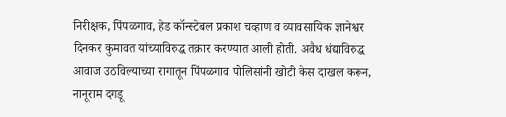निरीक्षक, पिंपळगाव, हेड कॉन्स्टेबल प्रकाश चव्हाण व व्यावसायिक ज्ञानेश्वर दिनकर कुमावत यांच्याविरुद्ध तक्रार करण्यात आली होती. अवैध धंद्याविरुद्ध आवाज उठविल्याच्या रागातून पिंपळगाव पोलिसांनी खोटी केस दाखल करून, नानूराम दगडू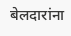बेलदारांना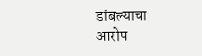डांबल्याचा आरोप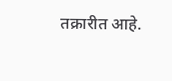तक्रारीत आहे.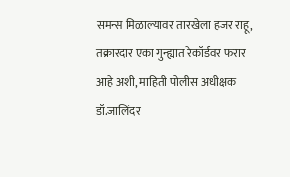समन्स मिळाल्यावर तारखेला हजर राहू, तक्रारदार एका गुन्ह्यात रेकॉर्डवर फरार आहे अशी, माहिती पोलीस अधीक्षक डॉ.जालिंदर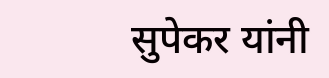सुपेकर यांनी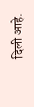दिली आहे.